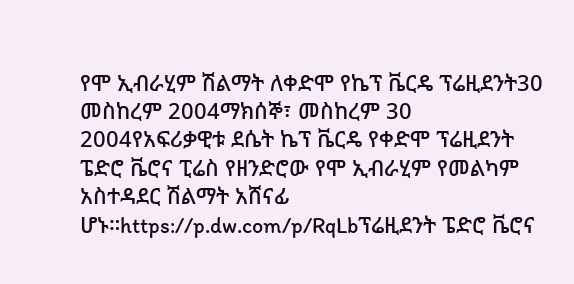የሞ ኢብራሂም ሽልማት ለቀድሞ የኬፕ ቬርዴ ፕሬዚደንት30 መስከረም 2004ማክሰኞ፣ መስከረም 30 2004የአፍሪቃዊቱ ደሴት ኬፕ ቬርዴ የቀድሞ ፕሬዚደንት ፔድሮ ቬሮና ፒሬስ የዘንድሮው የሞ ኢብራሂም የመልካም አስተዳደር ሽልማት አሸናፊ ሆኑ።https://p.dw.com/p/RqLbፕሬዚደንት ፔድሮ ቬሮና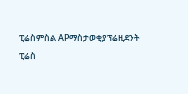ፒሬስምስል APማስታወቂያፕሬዚደንት ፒሬስ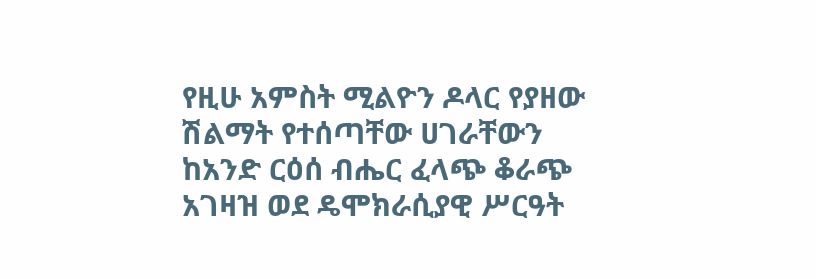የዚሁ አምስት ሚልዮን ዶላር የያዘው ሽልማት የተሰጣቸው ሀገራቸውን ከአንድ ርዕሰ ብሔር ፈላጭ ቆራጭ አገዛዝ ወደ ዴሞክራሲያዊ ሥርዓት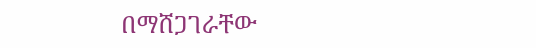በማሸጋገራቸው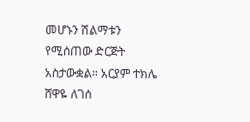መሆኑን ሽልማቱን የሚሰጠው ድርጅት አስታውቋል። አርያም ተክሌ ሸዋዬ ለገሰ